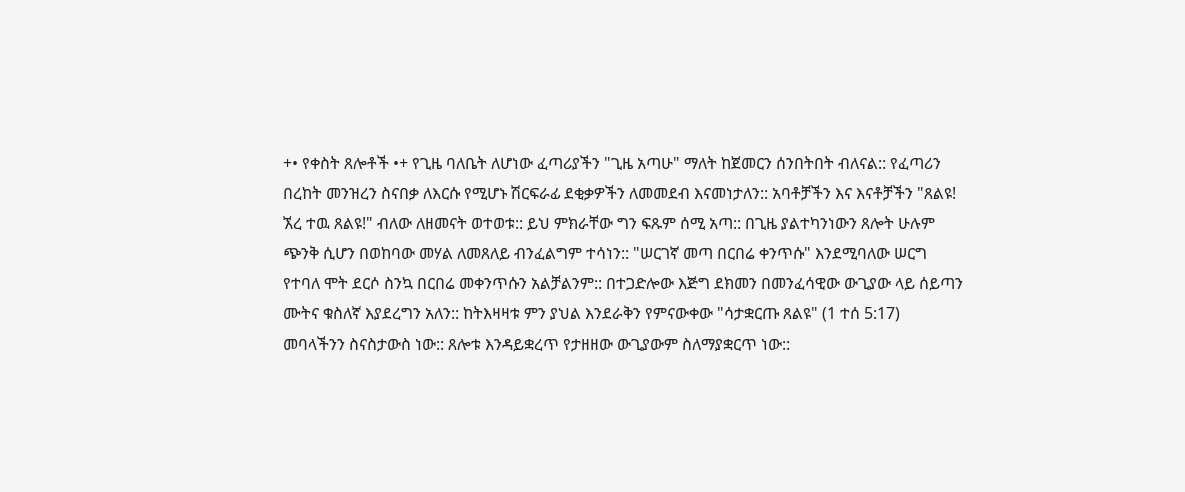+• የቀስት ጸሎቶች •+ የጊዜ ባለቤት ለሆነው ፈጣሪያችን "ጊዜ አጣሁ" ማለት ከጀመርን ሰንበትበት ብለናል:: የፈጣሪን በረከት መንዝረን ስናበቃ ለእርሱ የሚሆኑ ሽርፍራፊ ደቂቃዎችን ለመመደብ እናመነታለን:: አባቶቻችን እና እናቶቻችን "ጸልዩ! ኧረ ተዉ ጸልዩ!" ብለው ለዘመናት ወተወቱ:: ይህ ምክራቸው ግን ፍጹም ሰሚ አጣ:: በጊዜ ያልተካንነውን ጸሎት ሁሉም ጭንቅ ሲሆን በወከባው መሃል ለመጸለይ ብንፈልግም ተሳነን:: "ሠርገኛ መጣ በርበሬ ቀንጥሱ" እንደሚባለው ሠርግ የተባለ ሞት ደርሶ ስንኳ በርበሬ መቀንጥሱን አልቻልንም:: በተጋድሎው እጅግ ደክመን በመንፈሳዊው ውጊያው ላይ ሰይጣን ሙትና ቁስለኛ እያደረግን አለን:: ከትእዛዛቱ ምን ያህል እንደራቅን የምናውቀው "ሳታቋርጡ ጸልዩ" (1 ተሰ 5:17) መባላችንን ስናስታውስ ነው:: ጸሎቱ እንዳይቋረጥ የታዘዘው ውጊያውም ስለማያቋርጥ ነው::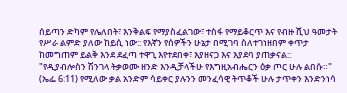ሰይጣን ድካም የሌለበት፣ እንቅልፍ የማያስፈልገው፣ ተስፋ የማይቆርጥ እና የብዙ ሺህ ዓመታት የሥራ ልምድ ያለው ከይሲ ነው:: የእኛን የሰዎችን ሁኔታ በሚገባ ስለተገነዘበም ቀጥታ ከመግጠም ይልቅ እንደ ደፈጣ ተዋጊ እየተደበቀ፣ እያዘናጋ እና እያደባ ያጠቃናል:: "የዲያብሎስን ሽንገላ ትቃወሙ ዘንድ እንዲቻላችሁ የእግዚአብሔርን ዕቃ ጦር ሁሉ ልበሱ።" (ኤፌ 6:11) የሚለው ቃል አንድም ሳይቀር ያሉንን መንፈሳዊ ትጥቆች ሁሉ ታጥቀን እንድንነሳ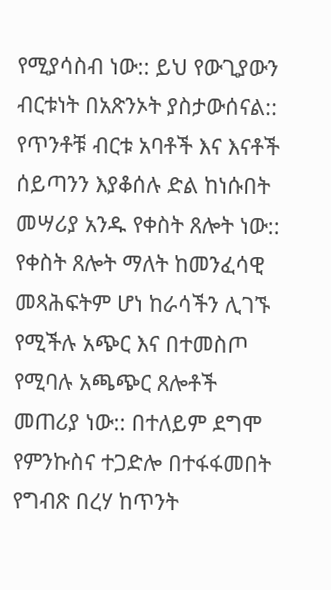የሚያሳስብ ነው:: ይህ የውጊያውን ብርቱነት በአጽንኦት ያስታውሰናል:: የጥንቶቹ ብርቱ አባቶች እና እናቶች ሰይጣንን እያቆሰሉ ድል ከነሱበት መሣሪያ አንዱ የቀስት ጸሎት ነው:: የቀስት ጸሎት ማለት ከመንፈሳዊ መጻሕፍትም ሆነ ከራሳችን ሊገኙ የሚችሉ አጭር እና በተመስጦ የሚባሉ አጫጭር ጸሎቶች መጠሪያ ነው:: በተለይም ደግሞ የምንኩስና ተጋድሎ በተፋፋመበት የግብጽ በረሃ ከጥንት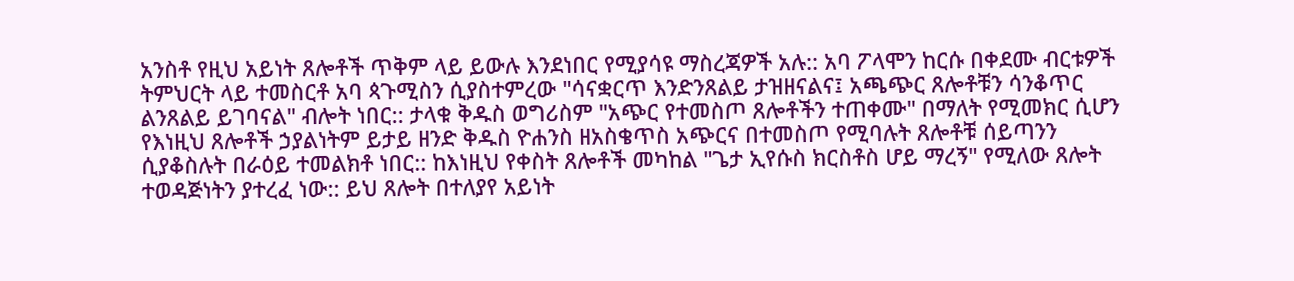አንስቶ የዚህ አይነት ጸሎቶች ጥቅም ላይ ይውሉ እንደነበር የሚያሳዩ ማስረጃዎች አሉ:: አባ ፖላሞን ከርሱ በቀደሙ ብርቱዎች ትምህርት ላይ ተመስርቶ አባ ጳጉሚስን ሲያስተምረው "ሳናቋርጥ እንድንጸልይ ታዝዘናልና፤ አጫጭር ጸሎቶቹን ሳንቆጥር ልንጸልይ ይገባናል" ብሎት ነበር:: ታላቁ ቅዱስ ወግሪስም "አጭር የተመስጦ ጸሎቶችን ተጠቀሙ" በማለት የሚመክር ሲሆን የእነዚህ ጸሎቶች ኃያልነትም ይታይ ዘንድ ቅዱስ ዮሐንስ ዘአስቄጥስ አጭርና በተመስጦ የሚባሉት ጸሎቶቹ ሰይጣንን ሲያቆስሉት በራዕይ ተመልክቶ ነበር:: ከእነዚህ የቀስት ጸሎቶች መካከል "ጌታ ኢየሱስ ክርስቶስ ሆይ ማረኝ" የሚለው ጸሎት ተወዳጅነትን ያተረፈ ነው:: ይህ ጸሎት በተለያየ አይነት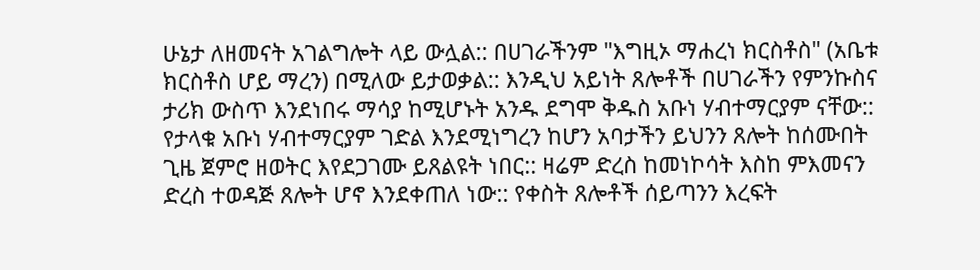ሁኔታ ለዘመናት አገልግሎት ላይ ውሏል:: በሀገራችንም "እግዚኦ ማሐረነ ክርስቶስ" (አቤቱ ክርስቶስ ሆይ ማረን) በሚለው ይታወቃል:: እንዲህ አይነት ጸሎቶች በሀገራችን የምንኩስና ታሪክ ውስጥ እንደነበሩ ማሳያ ከሚሆኑት አንዱ ደግሞ ቅዱስ አቡነ ሃብተማርያም ናቸው:: የታላቁ አቡነ ሃብተማርያም ገድል እንደሚነግረን ከሆን አባታችን ይህንን ጸሎት ከሰሙበት ጊዜ ጀምሮ ዘወትር እየደጋገሙ ይጸልዩት ነበር:: ዛሬም ድረስ ከመነኮሳት እስከ ምእመናን ድረስ ተወዳጅ ጸሎት ሆኖ እንደቀጠለ ነው:: የቀስት ጸሎቶች ሰይጣንን እረፍት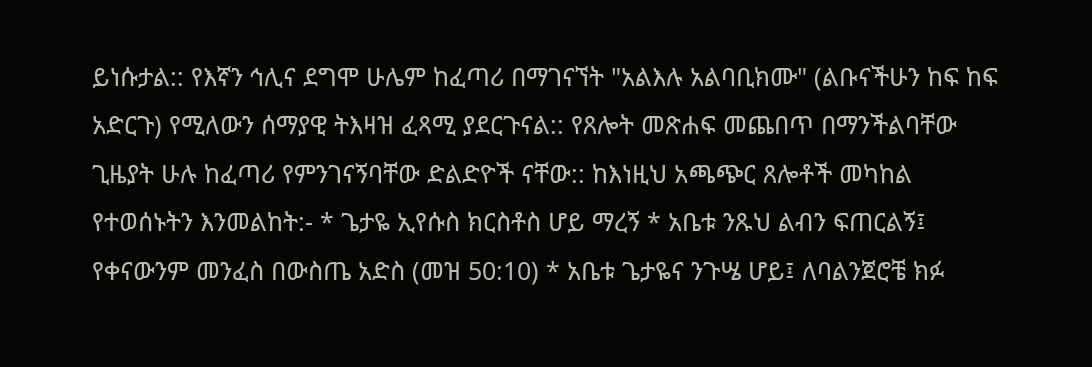ይነሱታል:: የእኛን ኅሊና ደግሞ ሁሌም ከፈጣሪ በማገናኘት "አልእሉ አልባቢክሙ" (ልቡናችሁን ከፍ ከፍ አድርጉ) የሚለውን ሰማያዊ ትእዛዝ ፈጻሚ ያደርጉናል:: የጸሎት መጽሐፍ መጨበጥ በማንችልባቸው ጊዜያት ሁሉ ከፈጣሪ የምንገናኝባቸው ድልድዮች ናቸው:: ከእነዚህ አጫጭር ጸሎቶች መካከል የተወሰኑትን እንመልከት:- * ጌታዬ ኢየሱስ ክርስቶስ ሆይ ማረኝ * አቤቱ ንጹህ ልብን ፍጠርልኝ፤ የቀናውንም መንፈስ በውስጤ አድስ (መዝ 50:10) * አቤቱ ጌታዬና ንጉሤ ሆይ፤ ለባልንጀሮቼ ክፉ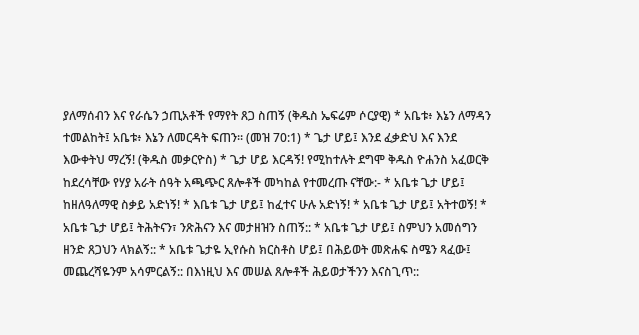ያለማሰብን እና የራሴን ኃጢአቶች የማየት ጸጋ ስጠኝ (ቅዱስ ኤፍሬም ሶርያዊ) * አቤቱ፥ እኔን ለማዳን ተመልከት፤ አቤቱ፥ እኔን ለመርዳት ፍጠን። (መዝ 70:1) * ጌታ ሆይ፤ እንደ ፈቃድህ እና እንደ እውቀትህ ማረኝ! (ቅዱስ መቃርዮስ) * ጌታ ሆይ እርዳኝ! የሚከተሉት ደግሞ ቅዱስ ዮሐንስ አፈወርቅ ከደረሳቸው የሃያ አራት ሰዓት አጫጭር ጸሎቶች መካከል የተመረጡ ናቸው:- * አቤቱ ጌታ ሆይ፤ ከዘለዓለማዊ ስቃይ አድነኝ! * እቤቱ ጌታ ሆይ፤ ከፈተና ሁሉ አድነኝ! * አቤቱ ጌታ ሆይ፤ አትተወኝ! * አቤቱ ጌታ ሆይ፤ ትሕትናን፣ ንጽሕናን እና መታዘዝን ስጠኝ:: * አቤቱ ጌታ ሆይ፤ ስምህን አመሰግን ዘንድ ጸጋህን ላክልኝ:: * አቤቱ ጌታዬ ኢየሱስ ክርስቶስ ሆይ፤ በሕይወት መጽሐፍ ስሜን ጻፈው፤ መጨረሻዬንም አሳምርልኝ:: በእነዚህ እና መሠል ጸሎቶች ሕይወታችንን እናስጊጥ::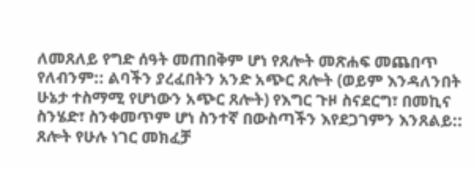ለመጸለይ የግድ ሰዓት መጠበቅም ሆነ የጸሎት መጽሐፍ መጨበጥ የለብንም:: ልባችን ያረፈበትን አንድ አጭር ጸሎት (ወይም እንዳለንበት ሁኔታ ተስማሚ የሆነውን አጭር ጸሎት) የእግር ጉዞ ስናደርግ፣ በመኪና ስንሄድ፣ ስንቀመጥም ሆነ ስንተኛ በውስጣችን እየደጋገምን እንጸልይ:: ጸሎት የሁሉ ነገር መክፈቻ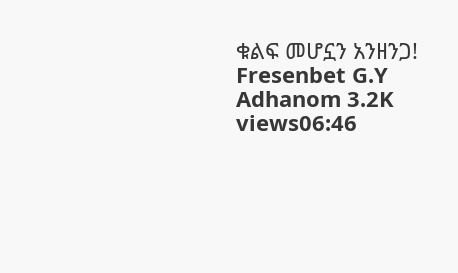ቁልፍ መሆኗን አንዘንጋ! Fresenbet G.Y Adhanom 3.2K views06:46